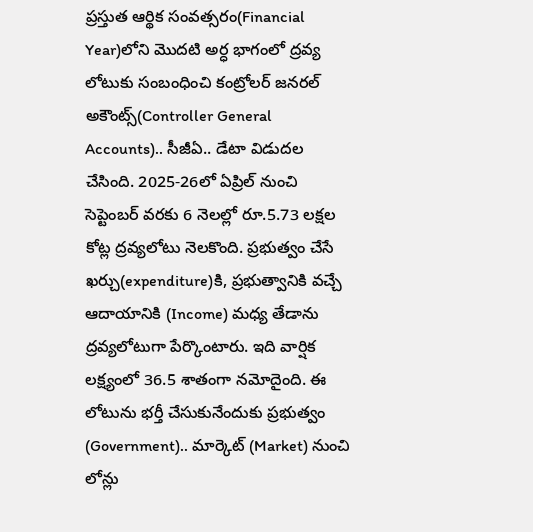ప్రస్తుత ఆర్థిక సంవత్సరం(Financial Year)లోని మొదటి అర్ధ భాగంలో ద్రవ్య లోటుకు సంబంధించి కంట్రోలర్ జనరల్ అకౌంట్స్(Controller General Accounts).. సీజీఏ.. డేటా విడుదల చేసింది. 2025-26లో ఏప్రిల్ నుంచి సెప్టెంబర్ వరకు 6 నెలల్లో రూ.5.73 లక్షల కోట్ల ద్రవ్యలోటు నెలకొంది. ప్రభుత్వం చేసే ఖర్చు(expenditure)కి, ప్రభుత్వానికి వచ్చే ఆదాయానికి (Income) మధ్య తేడాను ద్రవ్యలోటుగా పేర్కొంటారు. ఇది వార్షిక లక్ష్యంలో 36.5 శాతంగా నమోదైంది. ఈ లోటును భర్తీ చేసుకునేందుకు ప్రభుత్వం (Government).. మార్కెట్ (Market) నుంచి లోన్లు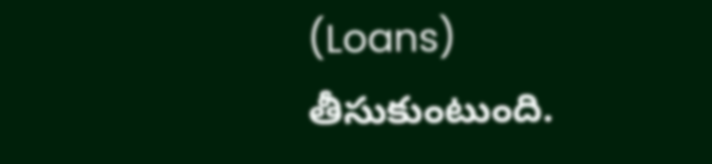(Loans) తీసుకుంటుంది.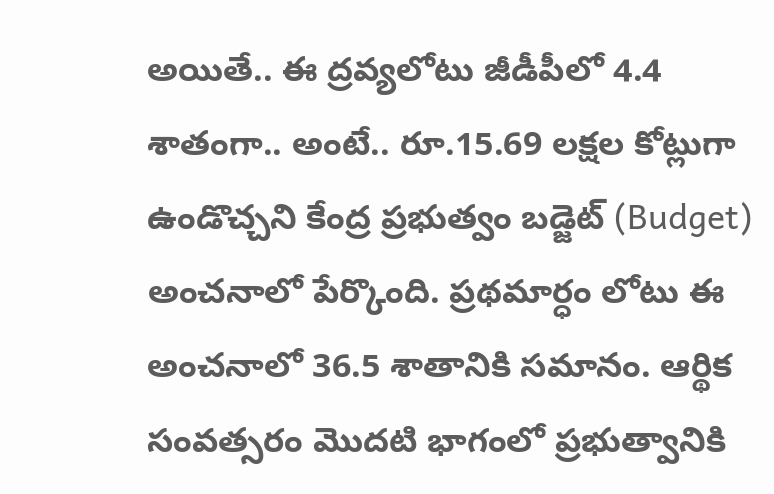అయితే.. ఈ ద్రవ్యలోటు జీడీపీలో 4.4 శాతంగా.. అంటే.. రూ.15.69 లక్షల కోట్లుగా ఉండొచ్చని కేంద్ర ప్రభుత్వం బడ్జెట్ (Budget) అంచనాలో పేర్కొంది. ప్రథమార్ధం లోటు ఈ అంచనాలో 36.5 శాతానికి సమానం. ఆర్థిక సంవత్సరం మొదటి భాగంలో ప్రభుత్వానికి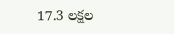17.3 లక్షల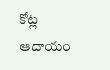కోట్ల ఆదాయం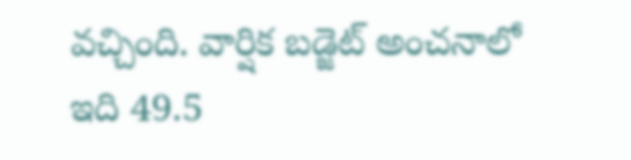వచ్చింది. వార్షిక బడ్జెట్ అంచనాలో ఇది 49.5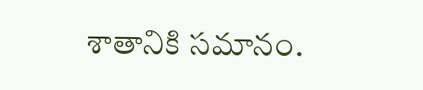శాతానికి సమానం.